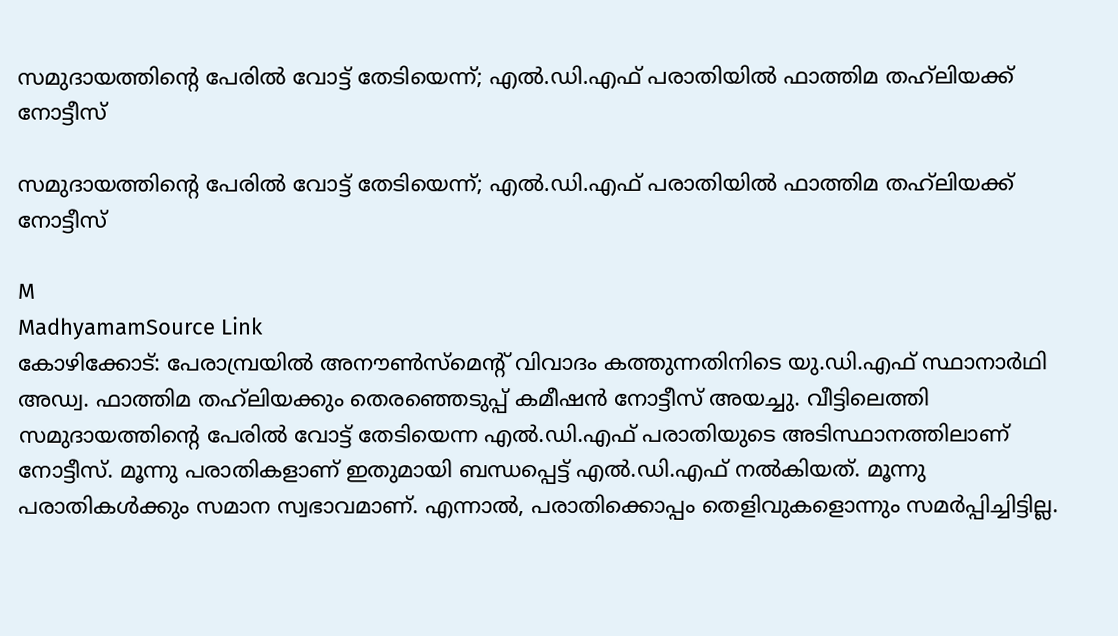സമുദായത്തിന്റെ പേരിൽ വോട്ട് തേടിയെന്ന്; എൽ.ഡി.എഫ് പരാതിയിൽ ഫാത്തിമ തഹ്‍ലിയക്ക് നോട്ടീസ്

സമുദായത്തിന്റെ പേരിൽ വോട്ട് തേടിയെന്ന്; എൽ.ഡി.എഫ് പരാതിയിൽ ഫാത്തിമ തഹ്‍ലിയക്ക് നോട്ടീസ്

M
MadhyamamSource Link
കോഴിക്കോട്: പേരാമ്പ്രയിൽ അനൗൺസ്മെന്‍റ് വിവാദം കത്തുന്നതിനിടെ യു.ഡി.എഫ് സ്ഥാനാർഥി അഡ്വ. ഫാത്തിമ തഹ്‍ലിയക്കും തെരഞ്ഞെടുപ്പ് കമീഷൻ നോട്ടീസ് അയച്ചു. വീട്ടിലെത്തി സമുദായത്തിന്റെ പേരിൽ വോട്ട് തേടിയെന്ന എൽ.ഡി.എഫ് പരാതിയുടെ അടിസ്ഥാനത്തിലാണ് നോട്ടീസ്. മൂന്നു പരാതികളാണ് ഇതുമായി ബന്ധപ്പെട്ട് എൽ.ഡി.എഫ് നൽകിയത്. മൂന്നു പരാതികൾക്കും സമാന സ്വഭാവമാണ്. എന്നാൽ, പരാതിക്കൊപ്പം തെളിവുകളൊന്നും സമർപ്പിച്ചിട്ടില്ല.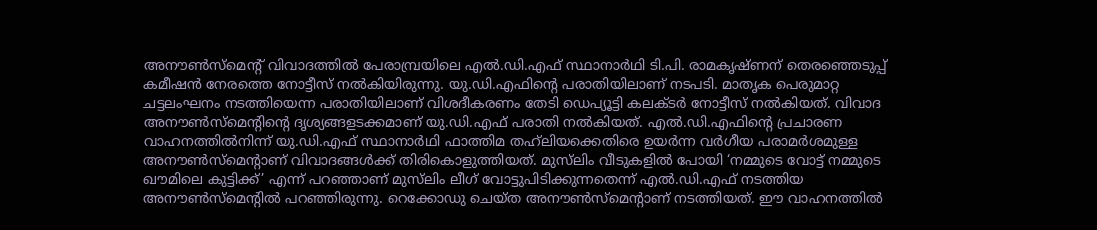അനൗൺസ്മെന്‍റ് വിവാദത്തിൽ പേരാമ്പ്രയിലെ എൽ.ഡി.എഫ് സ്ഥാനാർഥി ടി.പി. രാമകൃഷ്ണന് തെരഞ്ഞെടുപ്പ് കമീഷൻ നേരത്തെ നോട്ടീസ് നൽകിയിരുന്നു. യു.ഡി.എഫിന്‍റെ പരാതിയിലാണ് നടപടി. മാതൃക പെരുമാറ്റ ചട്ടലംഘനം നടത്തിയെന്ന പരാതിയിലാണ് വിശദീകരണം തേടി ഡെപ്യൂട്ടി കലക്ടർ നോട്ടീസ് നൽകിയത്. വിവാദ അനൗൺസ്മെന്‍റിന്‍റെ ദൃശ്യങ്ങളടക്കമാണ് യു.ഡി.എഫ് പരാതി നൽകിയത്. എൽ.ഡി.എഫിന്റെ പ്രചാരണ വാഹനത്തിൽനിന്ന് യു.ഡി.എഫ് സ്ഥാനാർഥി ഫാത്തിമ തഹ്‍ലിയക്കെതിരെ ഉയർന്ന വർഗീയ പരാമർശമുള്ള അനൗൺസ്മെന്‍റാണ് വിവാദങ്ങൾക്ക് തിരികൊളുത്തിയത്. മുസ്‍ലിം വീടുകളിൽ പോയി ‘നമ്മുടെ വോട്ട് നമ്മുടെ ഖൗമിലെ കുട്ടിക്ക്’ എന്ന് പറഞ്ഞാണ് മുസ്‍ലിം ലീഗ് വോട്ടുപിടിക്കുന്നതെന്ന് എൽ.ഡി.എഫ് നടത്തിയ അനൗൺസ്മെന്റിൽ പറഞ്ഞിരുന്നു. റെക്കോഡു ചെയ്ത അനൗൺസ്മെന്റാണ് നടത്തിയത്. ഈ വാഹനത്തിൽ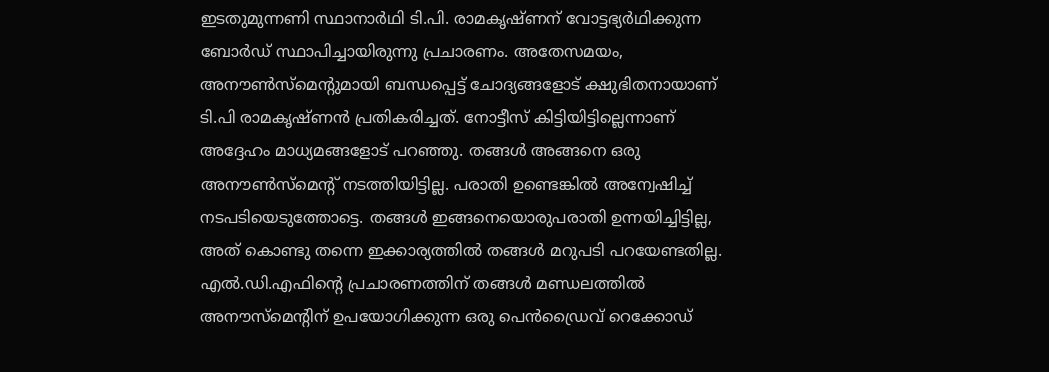ഇടതുമുന്നണി സ്ഥാനാർഥി ടി.പി. രാമകൃഷ്ണന് വോട്ടഭ്യർഥിക്കുന്ന ബോർഡ് സ്ഥാപിച്ചായിരുന്നു പ്രചാരണം. അതേസമയം, അനൗൺസ്മെന്റുമായി ബന്ധപ്പെട്ട് ചോദ‍്യങ്ങളോട് ക്ഷുഭിതനായാണ് ടി.പി രാമകൃഷ്ണൻ പ്രതികരിച്ചത്. നോട്ടീസ് കിട്ടിയിട്ടില്ലെന്നാണ് അദ്ദേഹം മാധ്യമങ്ങളോട് പറഞ്ഞു. തങ്ങൾ അങ്ങനെ ഒരു അനൗൺസ്മെന്റ് നടത്തിയിട്ടില്ല. പരാതി ഉണ്ടെങ്കിൽ അന്വേഷിച്ച് നടപടിയെടുത്തോട്ടെ. തങ്ങൾ ഇങ്ങനെയൊരുപരാതി ഉന്നയിച്ചിട്ടില്ല, അത് കൊണ്ടു തന്നെ ഇക്കാര്യത്തിൽ തങ്ങൾ മറുപടി പറയേണ്ടതില്ല. എൽ.ഡി.എഫിന്റെ പ്രചാരണത്തിന് തങ്ങൾ മണ്ഡലത്തിൽ അനൗസ്മെന്‍റിന് ഉപയോഗിക്കുന്ന ഒരു പെൻഡ്രൈവ് റെക്കോഡ്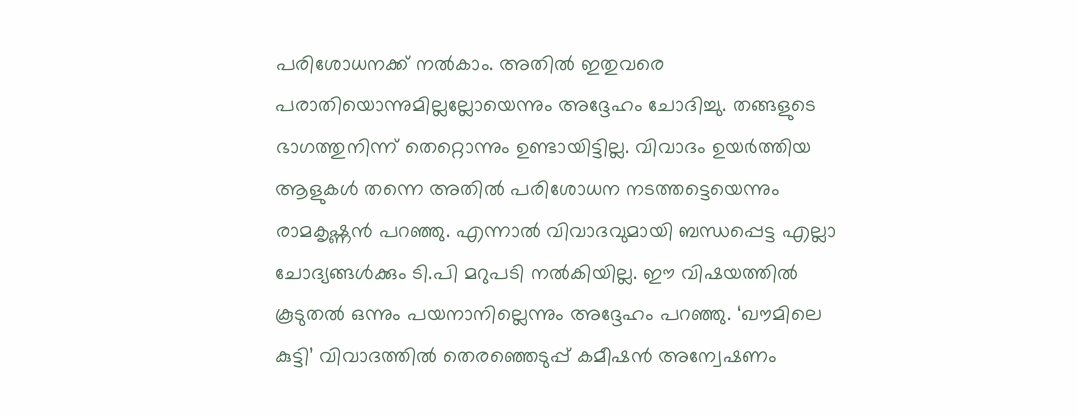പരിശോധനക്ക് നൽകാം. അതിൽ ഇതുവരെ പരാതിയൊന്നുമില്ലല്ലോയെന്നും അദ്ദേഹം ചോദിച്ചു. തങ്ങളുടെ ഭാഗത്തുനിന്ന് തെറ്റൊന്നും ഉണ്ടായിട്ടില്ല. വിവാദം ഉയർത്തിയ ആളുകൾ തന്നെ അതിൽ പരിശോധന നടത്തട്ടെയെന്നും രാമകൃഷ്ണൻ പറഞ്ഞു. എന്നാൽ വിവാദവുമായി ബന്ധപ്പെട്ട എല്ലാ ചോദ്യങ്ങൾക്കും ടി.പി മറുപടി നൽകിയില്ല. ഈ വിഷയത്തിൽ കൂടുതൽ ഒന്നും പയനാനില്ലെന്നും അദ്ദേഹം പറഞ്ഞു. ‘ഖൗമിലെ കുട്ടി’ വിവാദത്തിൽ തെരഞ്ഞെടുപ്പ് കമീഷൻ അന്വേഷണം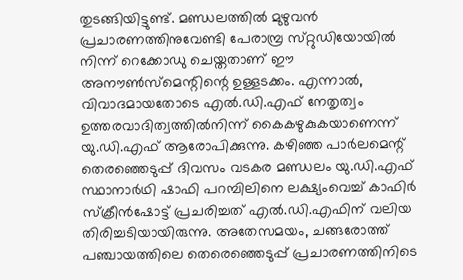തുടങ്ങിയിട്ടുണ്ട്. മണ്ഡലത്തിൽ മുഴുവൻ പ്രചാരണത്തിനുവേണ്ടി പേരാമ്പ്ര സ്‌റ്റുഡിയോയിൽ നിന്ന് റെക്കോഡു ചെയ്തതാണ് ഈ അനൗൺസ്മെന്റിന്റെ ഉള്ളടക്കം. എന്നാൽ, വിവാദമായതോടെ എൽ.ഡി.എഫ് നേതൃത്വം ഉത്തരവാദിത്വത്തിൽനിന്ന് കൈകഴുകുകയാണെന്ന് യു.ഡി.എഫ് ആരോപിക്കുന്നു. കഴിഞ്ഞ പാർലമെന്റ് തെരഞ്ഞെടുപ്പ് ദിവസം വടകര മണ്ഡലം യു.ഡി.എഫ് സ്ഥാനാർഥി ഷാഫി പറമ്പിലിനെ ലക്ഷ്യംവെച്ച് കാഫിർ സ്ക്രീൻഷോട്ട് പ്രചരിച്ചത് എൽ.ഡി.എഫിന് വലിയ തിരിച്ചടിയായിരുന്നു. അതേസമയം, ചങ്ങരോത്ത് പഞ്ചായത്തിലെ തെരെഞ്ഞെടുപ്പ് പ്രചാരണത്തിനിടെ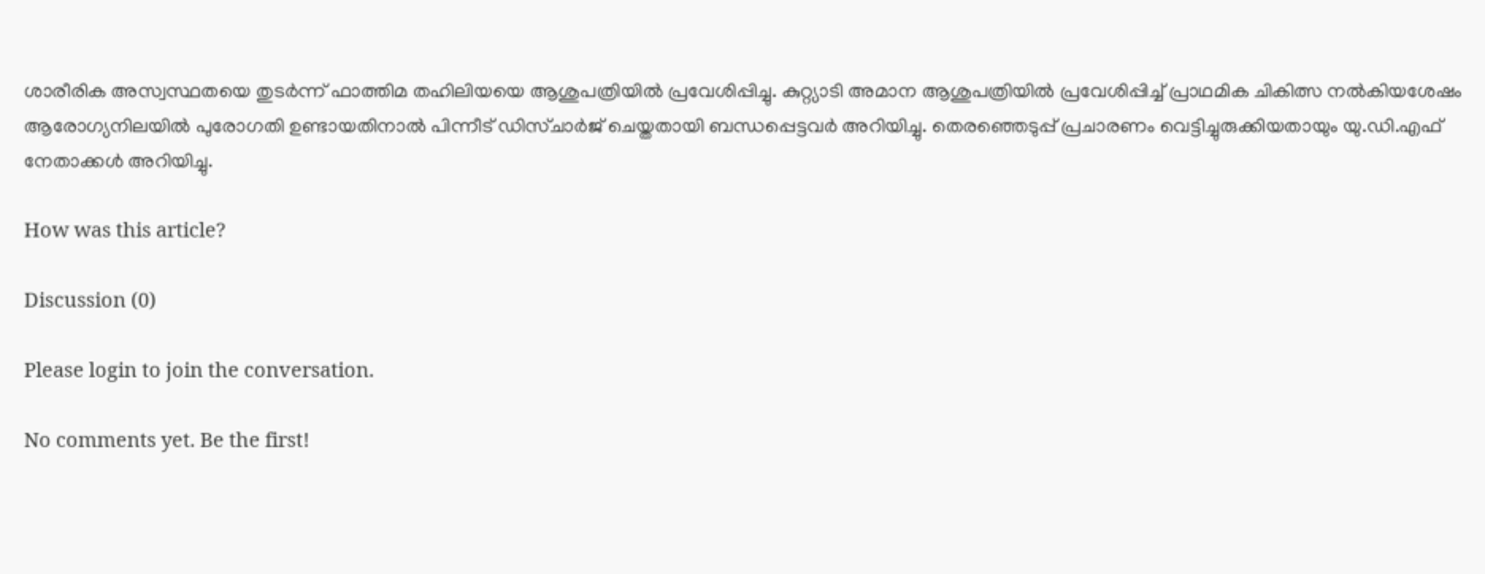ശാരീരിക അസ്വസ്ഥതയെ തുടർന്ന് ഫാത്തിമ തഹിലിയയെ ആശുപത്രിയിൽ പ്രവേശിപ്പിച്ചു. കുറ്റ്യാടി അമാന ആശുപത്രിയിൽ പ്രവേശിപ്പിച്ച് പ്രാഥമിക ചികിത്സ നൽകിയശേഷം ആരോഗ്യനിലയിൽ പുരോഗതി ഉണ്ടായതിനാൽ പിന്നീട് ഡിസ്ചാർജ് ചെയ്തതായി ബന്ധപ്പെട്ടവർ അറിയിച്ചു. തെരഞ്ഞെടുപ്പ് പ്രചാരണം വെട്ടിച്ചുരുക്കിയതായും യു.ഡി.എഫ് നേതാക്കൾ അറിയിച്ചു.

How was this article?

Discussion (0)

Please login to join the conversation.

No comments yet. Be the first!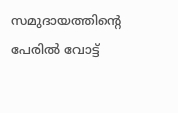സമുദായത്തിന്റെ പേരിൽ വോട്ട്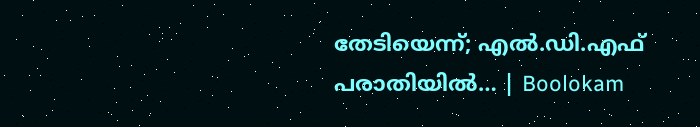തേടിയെന്ന്; എൽ.ഡി.എഫ് പരാതിയിൽ… | Boolokam